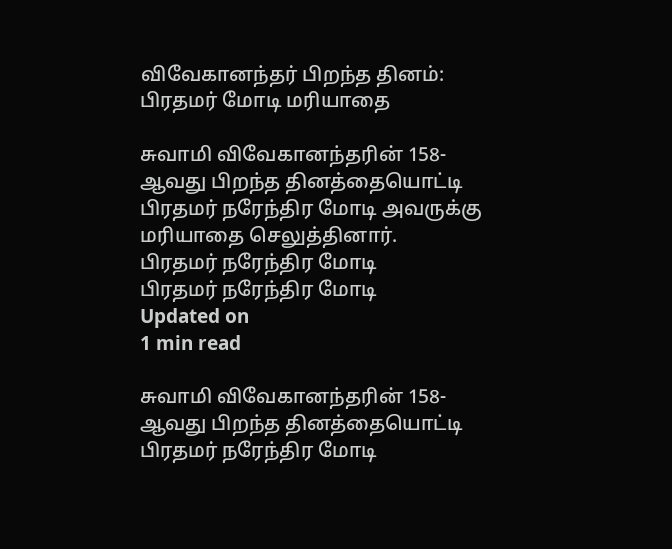விவேகானந்தர் பிறந்த தினம்: பிரதமர் மோடி மரியாதை

சுவாமி விவேகானந்தரின் 158-ஆவது பிறந்த தினத்தையொட்டி பிரதமர் நரேந்திர மோடி அவருக்கு மரியாதை செலுத்தினார்.
பிரதமர் நரேந்திர மோடி
பிரதமர் நரேந்திர மோடி
Updated on
1 min read

சுவாமி விவேகானந்தரின் 158-ஆவது பிறந்த தினத்தையொட்டி பிரதமர் நரேந்திர மோடி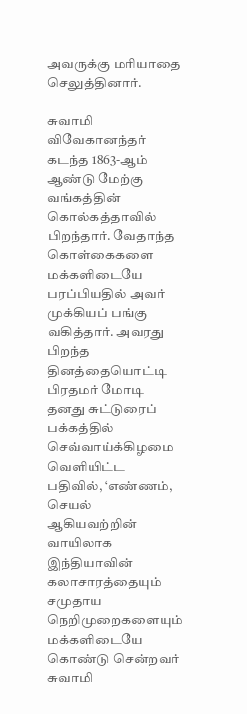அவருக்கு மரியாதை செலுத்தினார்.

சுவாமி விவேகானந்தர் கடந்த 1863-ஆம் ஆண்டு மேற்கு வங்கத்தின் கொல்கத்தாவில் பிறந்தார். வேதாந்த கொள்கைகளை மக்களிடையே பரப்பியதில் அவர் முக்கியப் பங்கு வகித்தார். அவரது பிறந்த தினத்தையொட்டி பிரதமர் மோடி தனது சுட்டுரைப் பக்கத்தில் செவ்வாய்க்கிழமை வெளியிட்ட பதிவில், ‘எண்ணம், செயல் ஆகியவற்றின் வாயிலாக இந்தியாவின் கலாசாரத்தையும் சமுதாய நெறிமுறைகளையும் மக்களிடையே கொண்டு சென்றவர் சுவாமி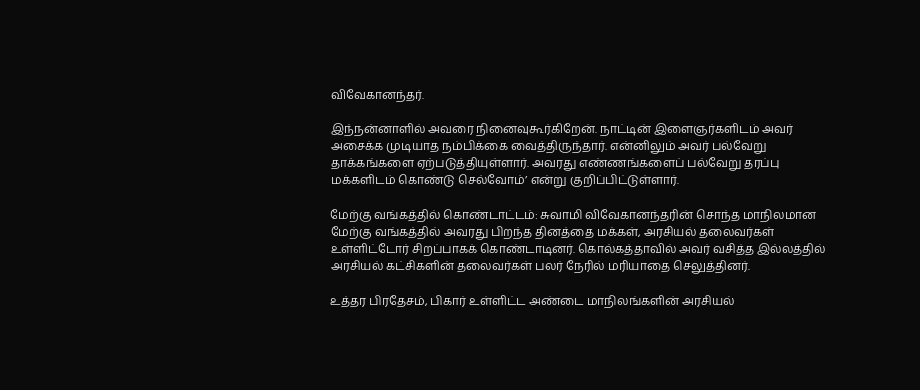விவேகானந்தர்.

இந்நன்னாளில் அவரை நினைவுகூர்கிறேன். நாட்டின் இளைஞர்களிடம் அவர் அசைக்க முடியாத நம்பிக்கை வைத்திருந்தார். என்னிலும் அவர் பல்வேறு தாக்கங்களை ஏற்படுத்தியுள்ளார். அவரது எண்ணங்களைப் பல்வேறு தரப்பு மக்களிடம் கொண்டு செல்வோம்’ என்று குறிப்பிட்டுள்ளார்.

மேற்கு வங்கத்தில் கொண்டாட்டம்: சுவாமி விவேகானந்தரின் சொந்த மாநிலமான மேற்கு வங்கத்தில் அவரது பிறந்த தினத்தை மக்கள், அரசியல் தலைவர்கள் உள்ளிட்டோர் சிறப்பாகக் கொண்டாடினர். கொல்கத்தாவில் அவர் வசித்த இல்லத்தில் அரசியல் கட்சிகளின் தலைவர்கள் பலர் நேரில் மரியாதை செலுத்தினர்.

உத்தர பிரதேசம், பிகார் உள்ளிட்ட அண்டை மாநிலங்களின் அரசியல்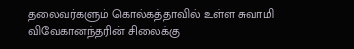தலைவர்களும் கொல்கத்தாவில் உள்ள சுவாமி விவேகானந்தரின் சிலைக்கு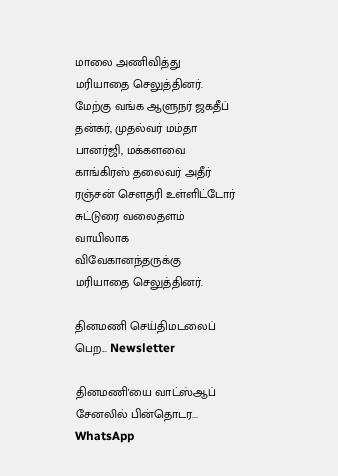மாலை அணிவித்து மரியாதை செலுத்தினர். மேற்கு வங்க ஆளுநர் ஜகதீப் தன்கர், முதல்வர் மம்தா பானர்ஜி, மக்களவை காங்கிரஸ் தலைவர் அதீர் ரஞ்சன் சௌதரி உள்ளிட்டோர் சுட்டுரை வலைதளம் வாயிலாக விவேகானந்தருக்கு மரியாதை செலுத்தினர்.

தினமணி செய்திமடலைப் பெற... Newsletter

தினமணி'யை வாட்ஸ்ஆப் சேனலில் பின்தொடர... WhatsApp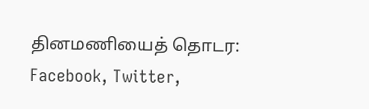தினமணியைத் தொடர: Facebook, Twitter,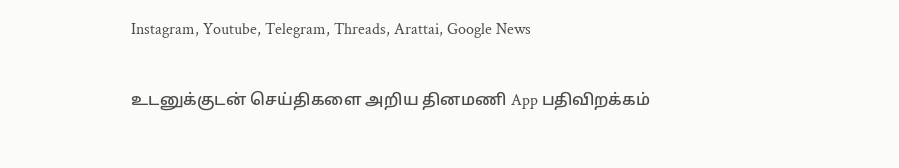Instagram, Youtube, Telegram, Threads, Arattai, Google News

உடனுக்குடன் செய்திகளை அறிய தினமணி App பதிவிறக்கம்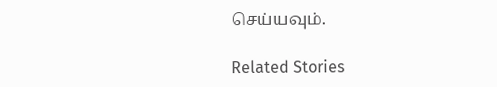செய்யவும்.

Related Stories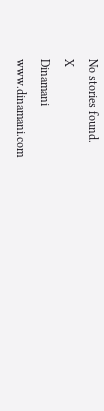No stories found.
X
Dinamani
www.dinamani.com